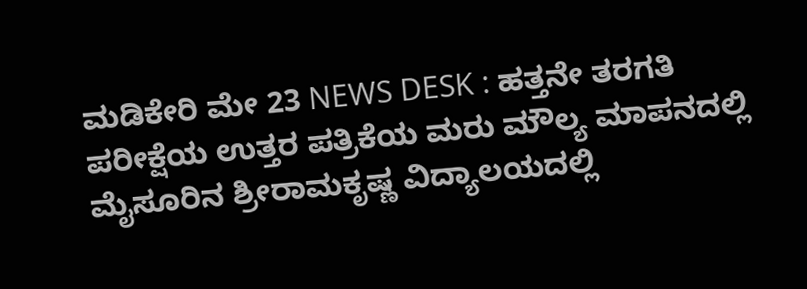ಮಡಿಕೇರಿ ಮೇ 23 NEWS DESK : ಹತ್ತನೇ ತರಗತಿ ಪರೀಕ್ಷೆಯ ಉತ್ತರ ಪತ್ರಿಕೆಯ ಮರು ಮೌಲ್ಯ ಮಾಪನದಲ್ಲಿ ಮೈಸೂರಿನ ಶ್ರೀರಾಮಕೃಷ್ಣ ವಿದ್ಯಾಲಯದಲ್ಲಿ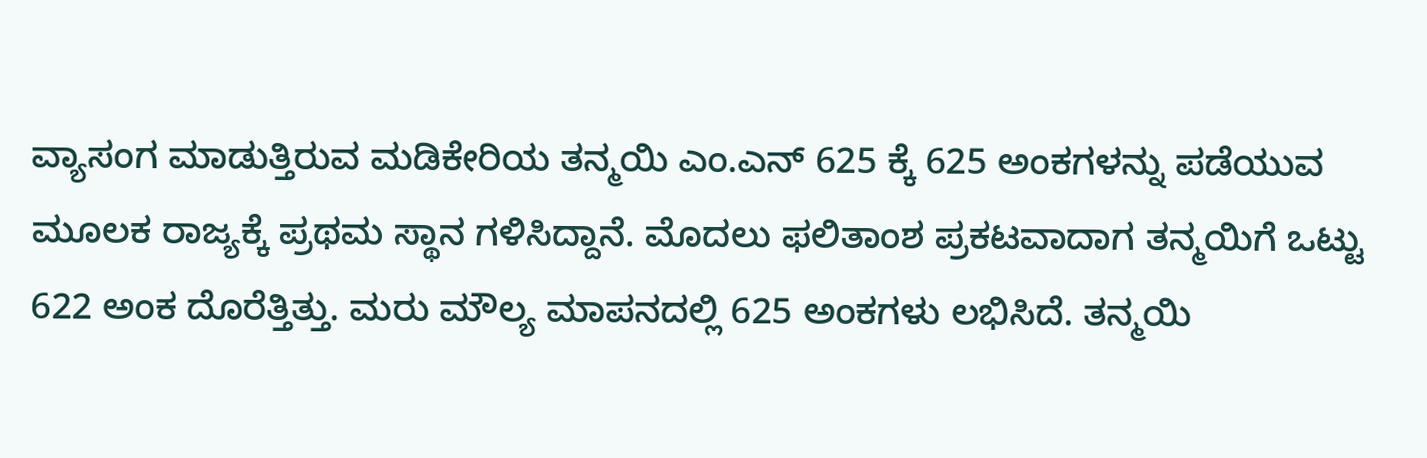ವ್ಯಾಸಂಗ ಮಾಡುತ್ತಿರುವ ಮಡಿಕೇರಿಯ ತನ್ಮಯಿ ಎಂ.ಎನ್ 625 ಕ್ಕೆ 625 ಅಂಕಗಳನ್ನು ಪಡೆಯುವ ಮೂಲಕ ರಾಜ್ಯಕ್ಕೆ ಪ್ರಥಮ ಸ್ಥಾನ ಗಳಿಸಿದ್ದಾನೆ. ಮೊದಲು ಫಲಿತಾಂಶ ಪ್ರಕಟವಾದಾಗ ತನ್ಮಯಿಗೆ ಒಟ್ಟು 622 ಅಂಕ ದೊರೆತ್ತಿತ್ತು. ಮರು ಮೌಲ್ಯ ಮಾಪನದಲ್ಲಿ 625 ಅಂಕಗಳು ಲಭಿಸಿದೆ. ತನ್ಮಯಿ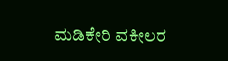ಮಡಿಕೇರಿ ವಕೀಲರ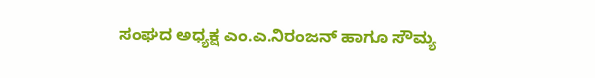ಸಂಘದ ಅಧ್ಯಕ್ಷ ಎಂ.ಎ.ನಿರಂಜನ್ ಹಾಗೂ ಸೌಮ್ಯ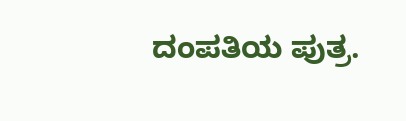ದಂಪತಿಯ ಪುತ್ರ.